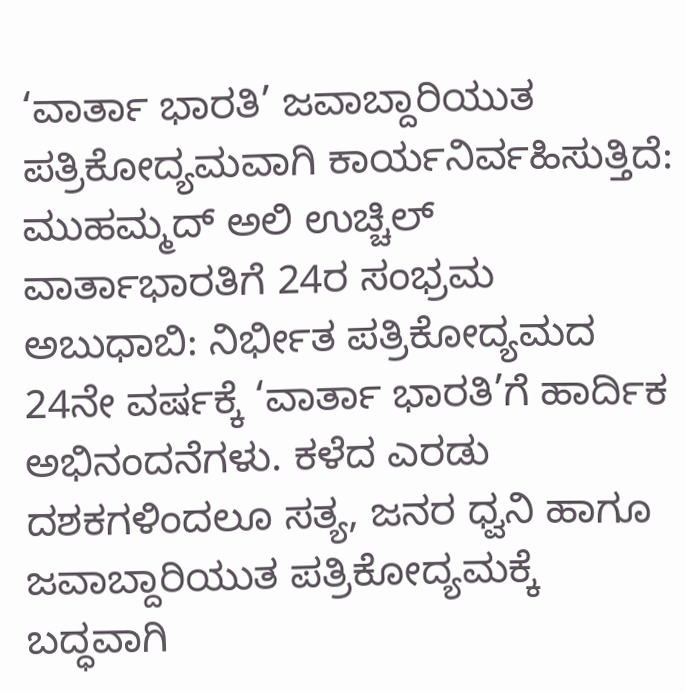‘ವಾರ್ತಾ ಭಾರತಿ’ ಜವಾಬ್ದಾರಿಯುತ ಪತ್ರಿಕೋದ್ಯಮವಾಗಿ ಕಾರ್ಯನಿರ್ವಹಿಸುತ್ತಿದೆ: ಮುಹಮ್ಮದ್ ಅಲಿ ಉಚ್ಚಿಲ್
ವಾರ್ತಾಭಾರತಿಗೆ 24ರ ಸಂಭ್ರಮ
ಅಬುಧಾಬಿ: ನಿರ್ಭೀತ ಪತ್ರಿಕೋದ್ಯಮದ 24ನೇ ವರ್ಷಕ್ಕೆ ‘ವಾರ್ತಾ ಭಾರತಿ’ಗೆ ಹಾರ್ದಿಕ ಅಭಿನಂದನೆಗಳು. ಕಳೆದ ಎರಡು ದಶಕಗಳಿಂದಲೂ ಸತ್ಯ, ಜನರ ಧ್ವನಿ ಹಾಗೂ ಜವಾಬ್ದಾರಿಯುತ ಪತ್ರಿಕೋದ್ಯಮಕ್ಕೆ ಬದ್ಧವಾಗಿ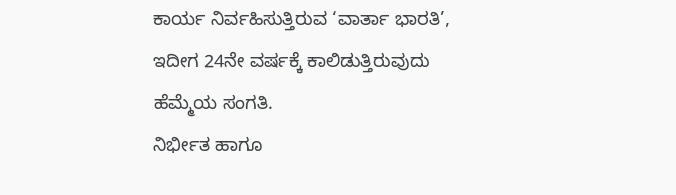ಕಾರ್ಯ ನಿರ್ವಹಿಸುತ್ತಿರುವ ‘ವಾರ್ತಾ ಭಾರತಿ’, ಇದೀಗ 24ನೇ ವರ್ಷಕ್ಕೆ ಕಾಲಿಡುತ್ತಿರುವುದು ಹೆಮ್ಮೆಯ ಸಂಗತಿ.
ನಿರ್ಭೀತ ಹಾಗೂ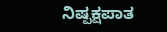ನಿಷ್ಪಕ್ಷಪಾತ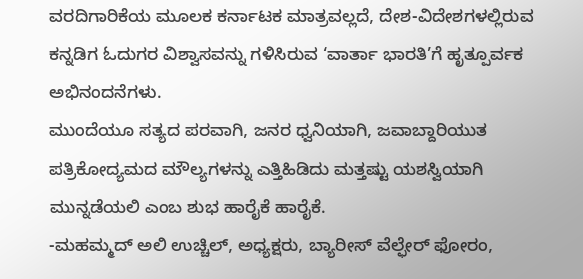ವರದಿಗಾರಿಕೆಯ ಮೂಲಕ ಕರ್ನಾಟಕ ಮಾತ್ರವಲ್ಲದೆ, ದೇಶ-ವಿದೇಶಗಳಲ್ಲಿರುವ ಕನ್ನಡಿಗ ಓದುಗರ ವಿಶ್ವಾಸವನ್ನು ಗಳಿಸಿರುವ ‘ವಾರ್ತಾ ಭಾರತಿ’ಗೆ ಹೃತ್ಪೂರ್ವಕ ಅಭಿನಂದನೆಗಳು.
ಮುಂದೆಯೂ ಸತ್ಯದ ಪರವಾಗಿ, ಜನರ ಧ್ವನಿಯಾಗಿ, ಜವಾಬ್ದಾರಿಯುತ ಪತ್ರಿಕೋದ್ಯಮದ ಮೌಲ್ಯಗಳನ್ನು ಎತ್ತಿಹಿಡಿದು ಮತ್ತಷ್ಟು ಯಶಸ್ವಿಯಾಗಿ ಮುನ್ನಡೆಯಲಿ ಎಂಬ ಶುಭ ಹಾರೈಕೆ ಹಾರೈಕೆ.
-ಮಹಮ್ಮದ್ ಅಲಿ ಉಚ್ಚಿಲ್, ಅಧ್ಯಕ್ಷರು, ಬ್ಯಾರೀಸ್ ವೆಲ್ಫೇರ್ ಫೋರಂ,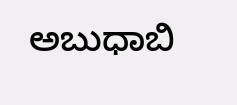ಅಬುಧಾಬಿ